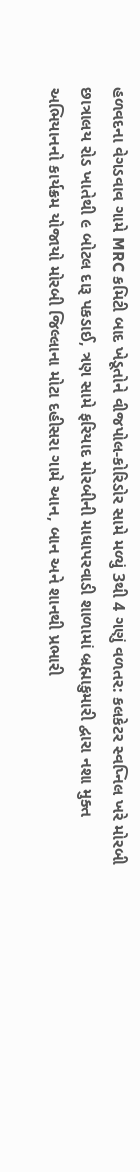હળવદના વેગડવાવ ગામે MRC કમિટી બાદ ખેડૂતોને વીજપોલ-કોરિડોર સામે મળ્યું 3થી 4 ગણું વળતર: કલકેટર સ્વપ્નિલ ખરે મોરબી છાત્રાલય રોડ ખાતેથી ૯ બોટલ દારૂ પકડાઈ, ત્રણ સામે ફરિયાદ મોરબીની માધાપરવાડી શાળામાં બ્રહ્માકુમારી દ્વારા નશા મુક્ત અભિયાનનો કાર્યક્રમ યોજાયો મોરબી જિલ્લાના મોટા દહીસરા ગામે આન, બાન અને શાનથી પ્રભારી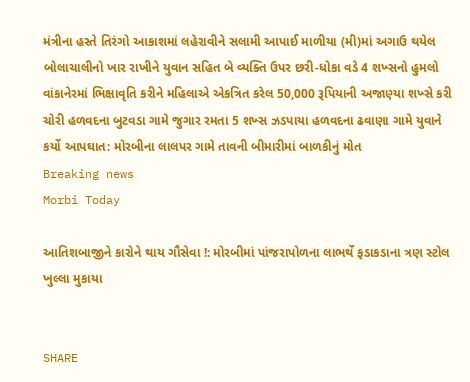મંત્રીના હસ્તે તિરંગો આકાશમાં લહેરાવીને સલામી આપાઈ માળીયા (મી)માં અગાઉ થયેલ બોલાચાલીનો ખાર રાખીને યુવાન સહિત બે વ્યક્તિ ઉપર છરી-ધોકા વડે 4 શખ્સનો હુમલો વાંકાનેરમાં ભિક્ષાવૃતિ કરીને મહિલાએ એકત્રિત કરેલ 50,000 રૂપિયાની અજાણ્યા શખ્સે કરી ચોરી હળવદના બુટવડા ગામે જુગાર રમતા 5 શખ્સ ઝડપાયા હળવદના ઢવાણા ગામે યુવાને કર્યો આપઘાત: મોરબીના લાલપર ગામે તાવની બીમારીમાં બાળકીનું મોત
Breaking news
Morbi Today

આતિશબાજીને કારોને થાય ગૌસેવા !: મોરબીમાં પાંજરાપોળના લાભર્થે ફડાકડાના ત્રણ સ્ટોલ ખુલ્લા મુકાયા


SHARE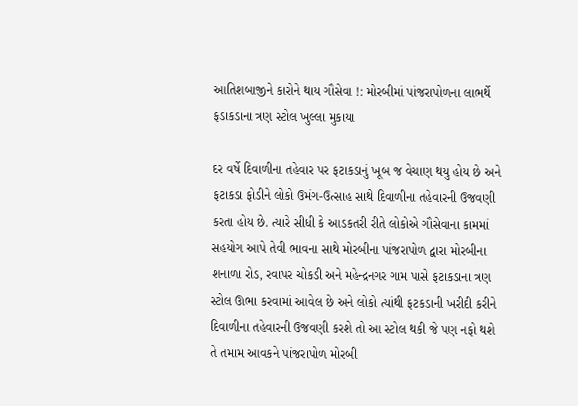આતિશબાજીને કારોને થાય ગૌસેવા !: મોરબીમાં પાંજરાપોળના લાભર્થે ફડાકડાના ત્રણ સ્ટોલ ખુલ્લા મુકાયા

દર વર્ષે દિવાળીના તહેવાર પર ફટાકડાનું ખૂબ જ વેચાણ થયુ હોય છે અને ફટાકડા ફોડીને લોકો ઉમંગ-ઉત્સાહ સાથે દિવાળીના તહેવારની ઉજવણી કરતા હોય છે. ત્યારે સીધી કે આડકતરી રીતે લોકોએ ગૌસેવાના કામમાં સહયોગ આપે તેવી ભાવના સાથે મોરબીના પાંજરાપોળ દ્વારા મોરબીના શનાળા રોડ, રવાપર ચોકડી અને મહેન્દ્રનગર ગામ પાસે ફટાકડાના ત્રણ સ્ટોલ ઊભા કરવામાં આવેલ છે અને લોકો ત્યાંથી ફટકડાની ખરીદી કરીને દિવાળીના તહેવારની ઉજવણી કરશે તો આ સ્ટોલ થકી જે પણ નફો થશે તે તમામ આવકને પાંજરાપોળ મોરબી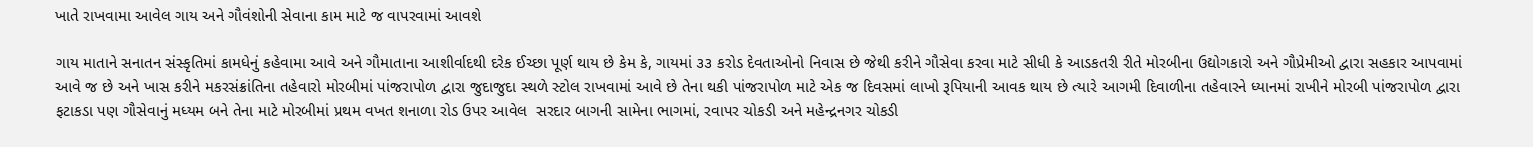ખાતે રાખવામા આવેલ ગાય અને ગૌવંશોની સેવાના કામ માટે જ વાપરવામાં આવશે

ગાય માતાને સનાતન સંસ્કૃતિમાં કામધેનું કહેવામા આવે અને ગૌમાતાના આશીર્વાદથી દરેક ઈચ્છા પૂર્ણ થાય છે કેમ કે, ગાયમાં ૩૩ કરોડ દેવતાઓનો નિવાસ છે જેથી કરીને ગૌસેવા કરવા માટે સીધી કે આડકતરી રીતે મોરબીના ઉદ્યોગકારો અને ગૌપ્રેમીઓ દ્વારા સહકાર આપવામાં આવે જ છે અને ખાસ કરીને મકરસંક્રાંતિના તહેવારો મોરબીમાં પાંજરાપોળ દ્વારા જુદાજુદા સ્થળે સ્ટોલ રાખવામાં આવે છે તેના થકી પાંજરાપોળ માટે એક જ દિવસમાં લાખો રૂપિયાની આવક થાય છે ત્યારે આગમી દિવાળીના તહેવારને ધ્યાનમાં રાખીને મોરબી પાંજરાપોળ દ્વારા ફટાકડા પણ ગૌસેવાનું મધ્યમ બને તેના માટે મોરબીમાં પ્રથમ વખત શનાળા રોડ ઉપર આવેલ  સરદાર બાગની સામેના ભાગમાં, રવાપર ચોકડી અને મહેન્દ્રનગર ચોકડી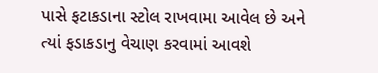પાસે ફટાકડાના સ્ટોલ રાખવામા આવેલ છે અને ત્યાં ફડાકડાનુ વેચાણ કરવામાં આવશે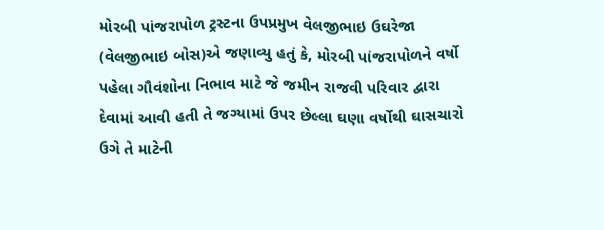મોરબી પાંજરાપોળ ટ્રસ્ટના ઉપપ્રમુખ વેલજીભાઇ ઉઘરેજા (વેલજીભાઇ બોસ)એ જણાવ્યુ હતું કે, મોરબી પાંજરાપોળને વર્ષો પહેલા ગૌવંશોના નિભાવ માટે જે જમીન રાજવી પરિવાર દ્વારા દેવામાં આવી હતી તે જગ્યામાં ઉપર છેલ્લા ઘણા વર્ષોથી ઘાસચારો ઉગે તે માટેની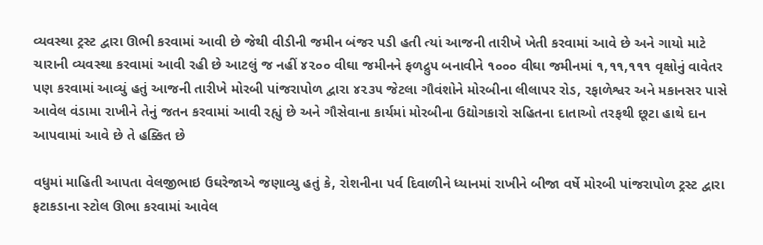વ્યવસ્થા ટ્રસ્ટ દ્વારા ઊભી કરવામાં આવી છે જેથી વીડીની જમીન બંજર પડી હતી ત્યાં આજની તારીખે ખેતી કરવામાં આવે છે અને ગાયો માટે ચારાની વ્યવસ્થા કરવામાં આવી રહી છે આટલું જ નહીં ૪૨૦૦ વીઘા જમીનને ફળદ્રુપ બનાવીને ૧૦૦૦ વીઘા જમીનમાં ૧,૧૧,૧૧૧ વૃક્ષોનું વાવેતર પણ કરવામાં આવ્યું હતું આજની તારીખે મોરબી પાંજરાપોળ દ્વારા ૪૨૩૫ જેટલા ગૌવંશોને મોરબીના લીલાપર રોડ, રફાળેશ્વર અને મકાનસર પાસે આવેલ વંડામા રાખીને તેનું જતન કરવામાં આવી રહ્યું છે અને ગૌસેવાના કાર્યમાં મોરબીના ઉદ્યોગકારો સહિતના દાતાઓ તરફથી છૂટા હાથે દાન આપવામાં આવે છે તે હક્કિત છે

વધુમાં માહિતી આપતા વેલજીભાઇ ઉઘરેજાએ જણાવ્યુ હતું કે, રોશનીના પર્વ દિવાળીને ધ્યાનમાં રાખીને બીજા વર્ષે મોરબી પાંજરાપોળ ટ્રસ્ટ દ્વારા ફટાકડાના સ્ટોલ ઊભા કરવામાં આવેલ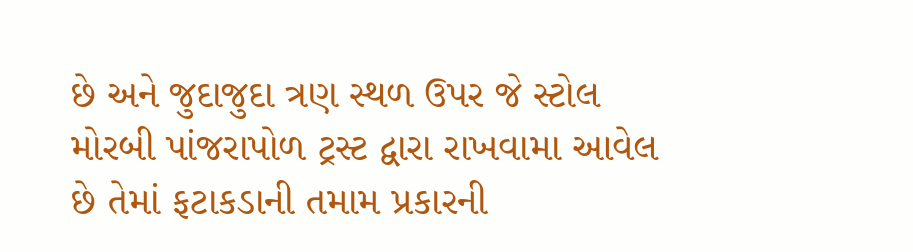છે અને જુદાજુદા ત્રણ સ્થળ ઉપર જે સ્ટોલ મોરબી પાંજરાપોળ ટ્રસ્ટ દ્વારા રાખવામા આવેલ છે તેમાં ફટાકડાની તમામ પ્રકારની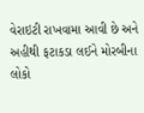વેરાઇટી રાખવામા આવી છે અને અહીથી ફટાકડા લઈને મોરબીના લોકો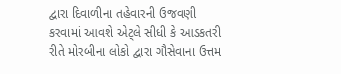દ્વારા દિવાળીના તહેવારની ઉજવણી કરવામાં આવશે એટ્લે સીધી કે આડકતરી રીતે મોરબીના લોકો દ્વારા ગૌસેવાના ઉત્તમ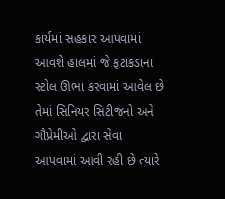કાર્યમાં સહકાર આપવામાં આવશે હાલમાં જે ફટાકડાના સ્ટોલ ઊભા કરવામાં આવેલ છે તેમાં સિનિયર સિટીજનો અને ગૌપ્રેમીઓ દ્વારા સેવા આપવામાં આવી રહી છે ત્યારે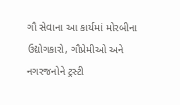ગૌ સેવાના આ કાર્યમાં મોરબીના ઉદ્યોગકારો, ગૌપ્રેમીઓ અને નગરજનોને ટ્રસ્ટી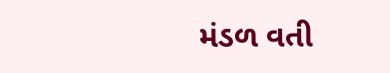મંડળ વતી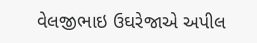વેલજીભાઇ ઉઘરેજાએ અપીલ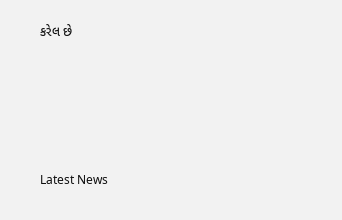કરેલ છે






Latest News